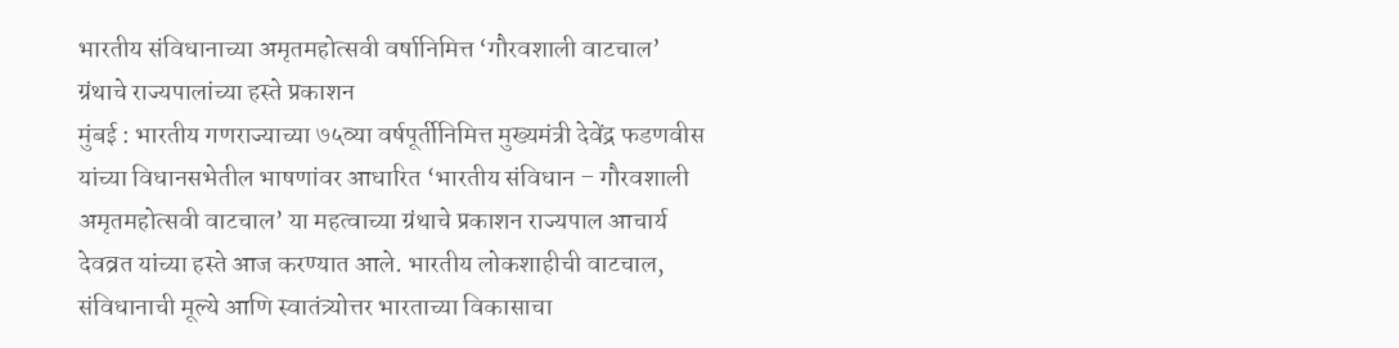भारतीय संविधानाच्या अमृतमहोत्सवी वर्षानिमित्त ‘गौरवशाली वाटचाल’ ग्रंथाचे राज्यपालांच्या हस्ते प्रकाशन
मुंबई : भारतीय गणराज्याच्या ७५व्या वर्षपूर्तीनिमित्त मुख्यमंत्री देवेंद्र फडणवीस यांच्या विधानसभेतील भाषणांवर आधारित ‘भारतीय संविधान – गौरवशाली अमृतमहोत्सवी वाटचाल’ या महत्वाच्या ग्रंथाचे प्रकाशन राज्यपाल आचार्य देवव्रत यांच्या हस्ते आज करण्यात आले. भारतीय लोकशाहीची वाटचाल, संविधानाची मूल्ये आणि स्वातंत्र्योत्तर भारताच्या विकासाचा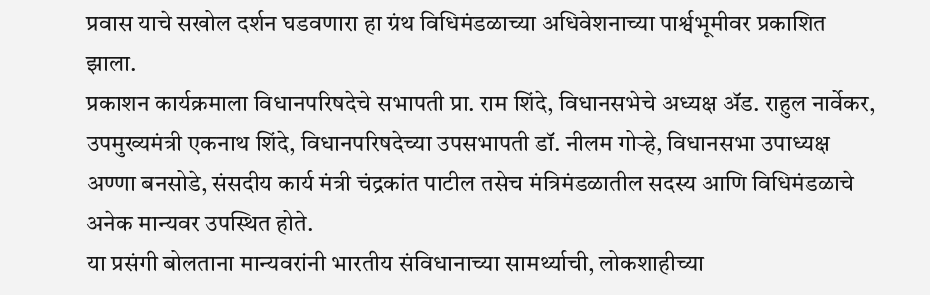प्रवास याचे सखोल दर्शन घडवणारा हा ग्रंथ विधिमंडळाच्या अधिवेशनाच्या पार्श्वभूमीवर प्रकाशित झाला.
प्रकाशन कार्यक्रमाला विधानपरिषदेचे सभापती प्रा. राम शिंदे, विधानसभेचे अध्यक्ष ॲड. राहुल नार्वेकर, उपमुख्यमंत्री एकनाथ शिंदे, विधानपरिषदेच्या उपसभापती डॉ. नीलम गोऱ्हे, विधानसभा उपाध्यक्ष अण्णा बनसोडे, संसदीय कार्य मंत्री चंद्रकांत पाटील तसेच मंत्रिमंडळातील सदस्य आणि विधिमंडळाचे अनेक मान्यवर उपस्थित होते.
या प्रसंगी बोलताना मान्यवरांनी भारतीय संविधानाच्या सामर्थ्याची, लोकशाहीच्या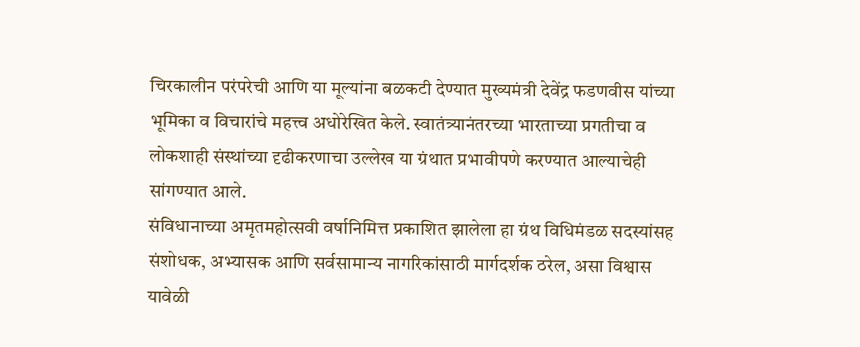चिरकालीन परंपरेची आणि या मूल्यांना बळकटी देण्यात मुख्यमंत्री देवेंद्र फडणवीस यांच्या भूमिका व विचारांचे महत्त्व अधोरेखित केले. स्वातंत्र्यानंतरच्या भारताच्या प्रगतीचा व लोकशाही संस्थांच्या दृढीकरणाचा उल्लेख या ग्रंथात प्रभावीपणे करण्यात आल्याचेही सांगण्यात आले.
संविधानाच्या अमृतमहोत्सवी वर्षानिमित्त प्रकाशित झालेला हा ग्रंथ विधिमंडळ सदस्यांसह संशोधक, अभ्यासक आणि सर्वसामान्य नागरिकांसाठी मार्गदर्शक ठरेल, असा विश्वास यावेळी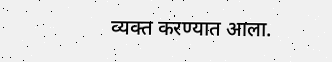व्यक्त करण्यात आला.